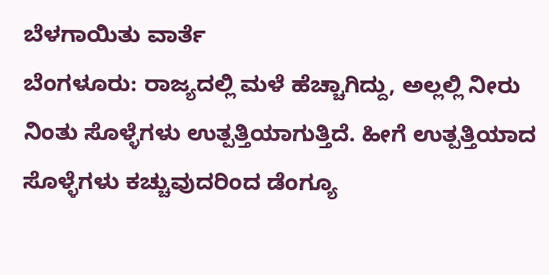ಬೆಳಗಾಯಿತು ವಾರ್ತೆ
ಬೆಂಗಳೂರು: ರಾಜ್ಯದಲ್ಲಿ ಮಳೆ ಹೆಚ್ಚಾಗಿದ್ದು, ಅಲ್ಲಲ್ಲಿ ನೀರು ನಿಂತು ಸೊಳ್ಳೆಗಳು ಉತ್ಪತ್ತಿಯಾಗುತ್ತಿದೆ. ಹೀಗೆ ಉತ್ಪತ್ತಿಯಾದ ಸೊಳ್ಳೆಗಳು ಕಚ್ಚುವುದರಿಂದ ಡೆಂಗ್ಯೂ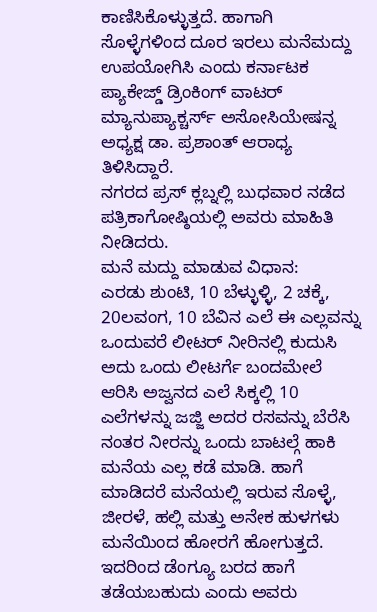ಕಾಣಿಸಿಕೊಳ್ಳುತ್ತದೆ. ಹಾಗಾಗಿ ಸೊಳ್ಳೆಗಳಿಂದ ದೂರ ಇರಲು ಮನೆಮದ್ದು ಉಪಯೋಗಿಸಿ ಎಂದು ಕರ್ನಾಟಕ ಪ್ಯಾಕೇಜ್ಡ್ ಡ್ರಿಂಕಿಂಗ್ ವಾಟರ್ ಮ್ಯಾನುಪ್ಯಾಕ್ಚರ್ಸ್ ಅಸೋಸಿಯೇಷನ್ನ ಅಧ್ಯಕ್ಷ ಡಾ. ಪ್ರಶಾಂತ್ ಆರಾಧ್ಯ ತಿಳಿಸಿದ್ದಾರೆ.
ನಗರದ ಪ್ರಸ್ ಕ್ಲಬ್ನಲ್ಲಿ ಬುಧವಾರ ನಡೆದ ಪತ್ರಿಕಾಗೋಷ್ಠಿಯಲ್ಲಿ ಅವರು ಮಾಹಿತಿ ನೀಡಿದರು.
ಮನೆ ಮದ್ದು ಮಾಡುವ ವಿಧಾನ:
ಎರಡು ಶುಂಟಿ, 10 ಬೆಳ್ಳುಳ್ಳಿ, 2 ಚಕ್ಕೆ, 20ಲವಂಗ, 10 ಬೆವಿನ ಎಲೆ ಈ ಎಲ್ಲವನ್ನು ಒಂದುವರೆ ಲೀಟರ್ ನೀರಿನಲ್ಲಿ ಕುದುಸಿ ಅದು ಒಂದು ಲೀಟರ್ಗೆ ಬಂದಮೇಲೆ ಆರಿಸಿ ಅಜ್ವನದ ಎಲೆ ಸಿಕ್ಕಲ್ಲಿ 10 ಎಲೆಗಳನ್ನು ಜಜ್ಜಿ ಅದರ ರಸವನ್ನು ಬೆರೆಸಿ ನಂತರ ನೀರನ್ನು ಒಂದು ಬಾಟಲ್ಗೆ ಹಾಕಿ ಮನೆಯ ಎಲ್ಲ ಕಡೆ ಮಾಡಿ. ಹಾಗೆ ಮಾಡಿದರೆ ಮನೆಯಲ್ಲಿ ಇರುವ ಸೊಳ್ಳೆ, ಜೀರಳೆ, ಹಲ್ಲಿ ಮತ್ತು ಅನೇಕ ಹುಳಗಳು ಮನೆಯಿಂದ ಹೋರಗೆ ಹೋಗುತ್ತದೆ. ಇದರಿಂದ ಡೆಂಗ್ಯೂ ಬರದ ಹಾಗೆ ತಡೆಯಬಹುದು ಎಂದು ಅವರು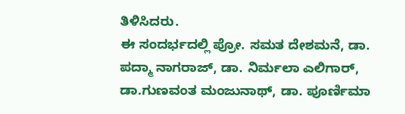ತಿಳಿಸಿದರು.
ಈ ಸಂದರ್ಭದಲ್ಲಿ ಪ್ರೋ. ಸಮತ ದೇಶಮನೆ, ಡಾ. ಪದ್ಮಾ ನಾಗರಾಜ್, ಡಾ. ನಿರ್ಮಲಾ ಎಲಿಗಾರ್, ಡಾ.ಗುಣವಂತ ಮಂಜುನಾಥ್, ಡಾ. ಪೂರ್ಣಿಮಾ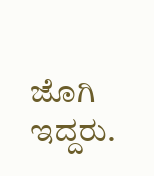ಜೊಗಿ ಇದ್ದರು.